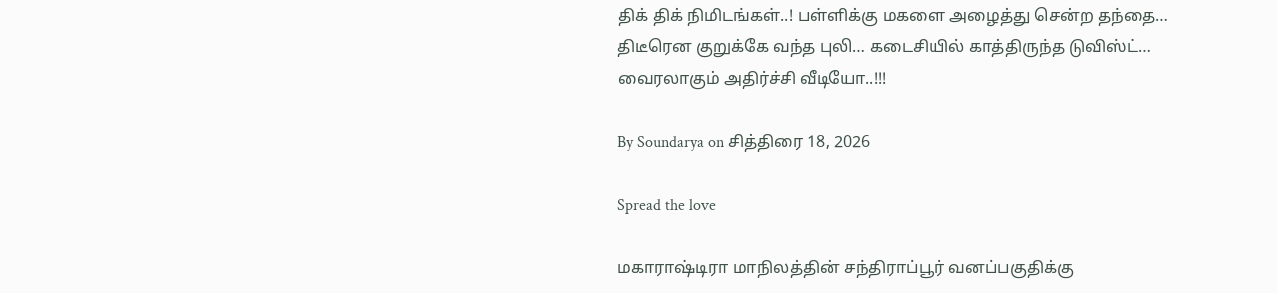திக் திக் நிமிடங்கள்..! பள்ளிக்கு மகளை அழைத்து சென்ற தந்தை… திடீரென குறுக்கே வந்த புலி… கடைசியில் காத்திருந்த டுவிஸ்ட்… வைரலாகும் அதிர்ச்சி வீடியோ..!!!

By Soundarya on சித்திரை 18, 2026

Spread the love

மகாராஷ்டிரா மாநிலத்தின் சந்திராப்பூர் வனப்பகுதிக்கு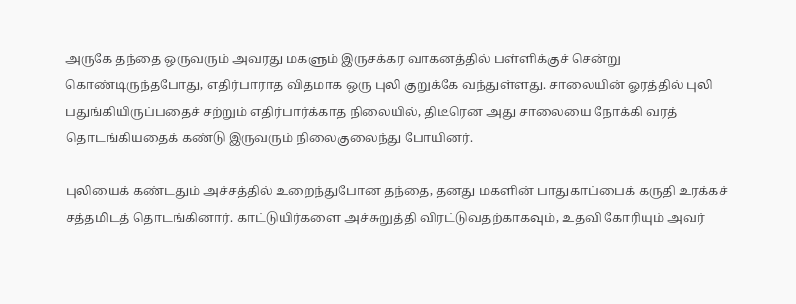அருகே தந்தை ஒருவரும் அவரது மகளும் இருசக்கர வாகனத்தில் பள்ளிக்குச் சென்று கொண்டிருந்தபோது, எதிர்பாராத விதமாக ஒரு புலி குறுக்கே வந்துள்ளது. சாலையின் ஓரத்தில் புலி பதுங்கியிருப்பதைச் சற்றும் எதிர்பார்க்காத நிலையில், திடீரென அது சாலையை நோக்கி வரத் தொடங்கியதைக் கண்டு இருவரும் நிலைகுலைந்து போயினர்.

புலியைக் கண்டதும் அச்சத்தில் உறைந்துபோன தந்தை, தனது மகளின் பாதுகாப்பைக் கருதி உரக்கச் சத்தமிடத் தொடங்கினார். காட்டுயிர்களை அச்சுறுத்தி விரட்டுவதற்காகவும், உதவி கோரியும் அவர்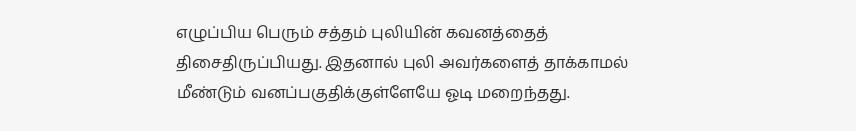எழுப்பிய பெரும் சத்தம் புலியின் கவனத்தைத் திசைதிருப்பியது. இதனால் புலி அவர்களைத் தாக்காமல் மீண்டும் வனப்பகுதிக்குள்ளேயே ஓடி மறைந்தது.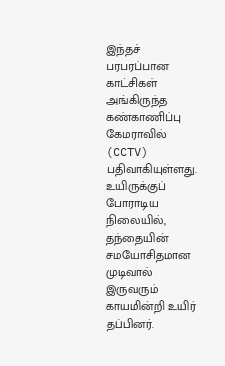இந்தச் பரபரப்பான காட்சிகள் அங்கிருந்த கண்காணிப்பு கேமராவில் (CCTV) பதிவாகியுள்ளது. உயிருக்குப் போராடிய நிலையில், தந்தையின் சமயோசிதமான முடிவால் இருவரும் காயமின்றி உயிர் தப்பினர்.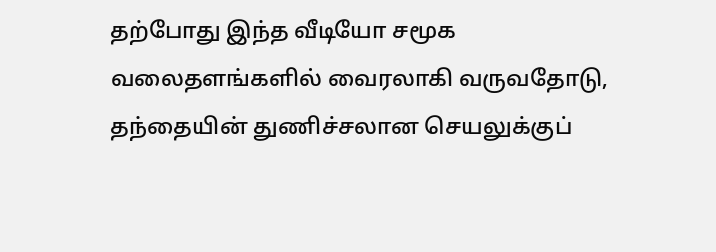தற்போது இந்த வீடியோ சமூக வலைதளங்களில் வைரலாகி வருவதோடு, தந்தையின் துணிச்சலான செயலுக்குப்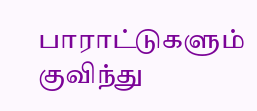பாராட்டுகளும் குவிந்து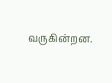வருகின்றன.